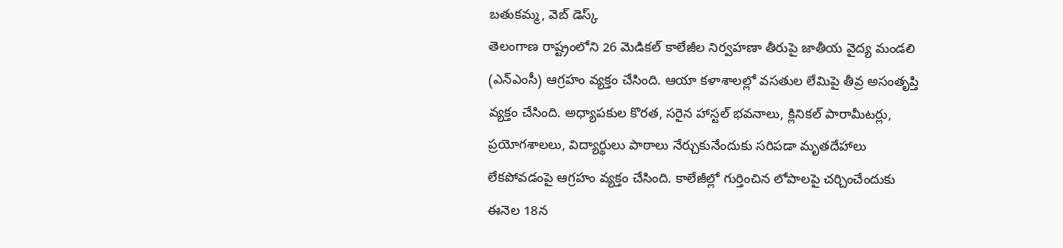బతుకమ్మ, వెబ్ డెస్క్
తెలంగాణ రాష్ట్రంలోని 26 మెడికల్ కాలేజీల నిర్వహణా తీరుపై జాతీయ వైద్య మండలి (ఎన్ఎంసీ) ఆగ్రహం వ్యక్తం చేసింది. ఆయా కళాశాలల్లో వసతుల లేమిపై తీవ్ర అసంతృప్తి వ్యక్తం చేసింది. అధ్యాపకుల కొరత, సరైన హాస్టల్ భవనాలు, క్లినికల్ పారామీటర్లు, ప్రయోగశాలలు, విద్యార్థులు పాఠాలు నేర్చుకునేందుకు సరిపడా మృతదేహాలు లేకపోవడంపై ఆగ్రహం వ్యక్తం చేసింది. కాలేజీల్లో గుర్తించిన లోపాలపై చర్చించేందుకు ఈనెల 18న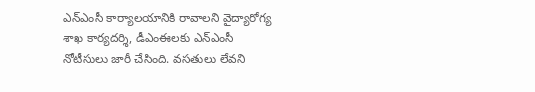ఎన్ఎంసీ కార్యాలయానికి రావాలని వైద్యారోగ్య శాఖ కార్యదర్శి, డీఎంఈలకు ఎన్ఎంసీ నోటీసులు జారీ చేసింది. వసతులు లేవని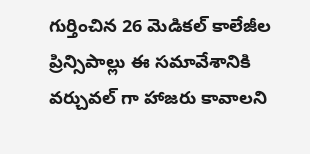గుర్తించిన 26 మెడికల్ కాలేజీల ప్రిన్సిపాల్లు ఈ సమావేశానికి వర్చువల్ గా హాజరు కావాలని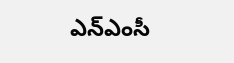ఎన్ఎంసీ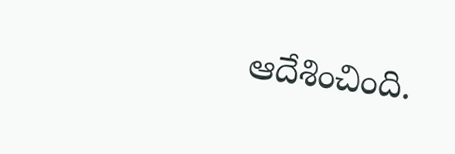ఆదేశించింది.